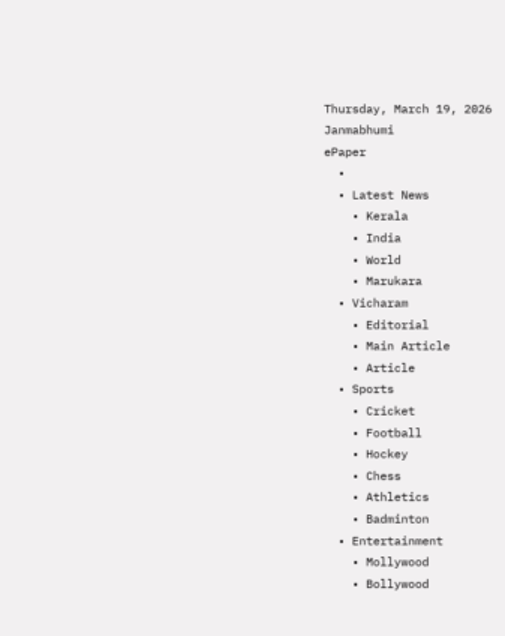Thursday, March 19, 2026
Janmabhumi
ePaper
  •
  • Latest News
    • Kerala
    • India
    • World
    • Marukara
  • Vicharam
    • Editorial
    • Main Article
    • Article
  • Sports
    • Cricket
    • Football
    • Hockey
    • Chess
    • Athletics
    • Badminton
  • Entertainment
    • Mollywood
    • Bollywood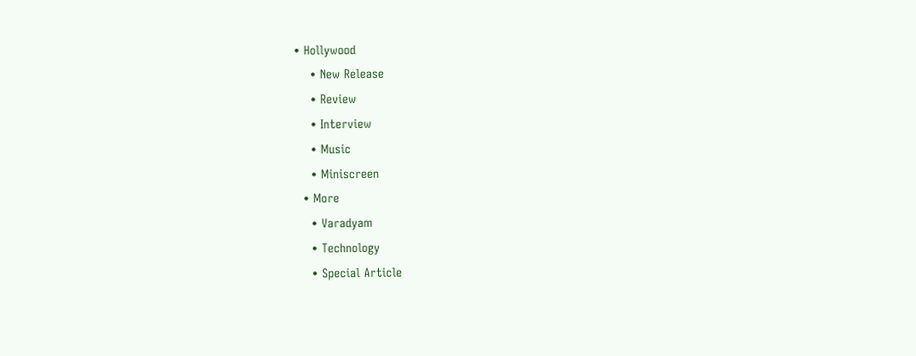• Hollywood
    • New Release
    • Review
    • Interview
    • Music
    • Miniscreen
  • More
    • Varadyam
    • Technology
    • Special Article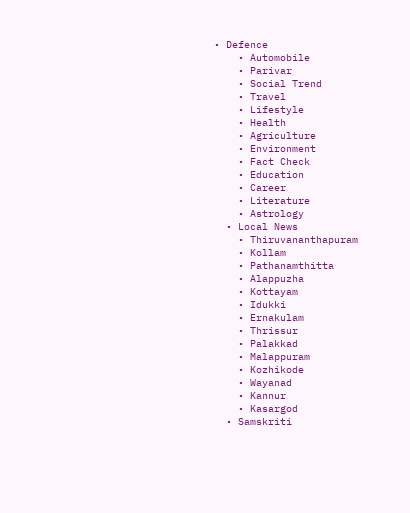• Defence
    • Automobile
    • Parivar
    • Social Trend
    • Travel
    • Lifestyle
    • Health
    • Agriculture
    • Environment
    • Fact Check
    • Education
    • Career
    • Literature
    • Astrology
  • Local News
    • Thiruvananthapuram
    • Kollam
    • Pathanamthitta
    • Alappuzha
    • Kottayam
    • Idukki
    • Ernakulam
    • Thrissur
    • Palakkad
    • Malappuram
    • Kozhikode
    • Wayanad
    • Kannur
    • Kasargod
  • Samskriti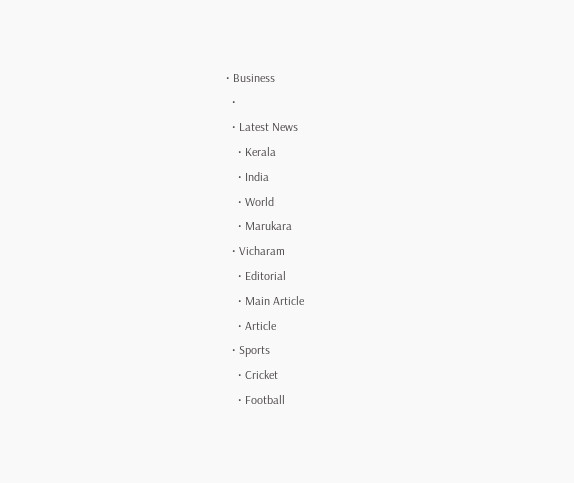• Business
  •
  • Latest News
    • Kerala
    • India
    • World
    • Marukara
  • Vicharam
    • Editorial
    • Main Article
    • Article
  • Sports
    • Cricket
    • Football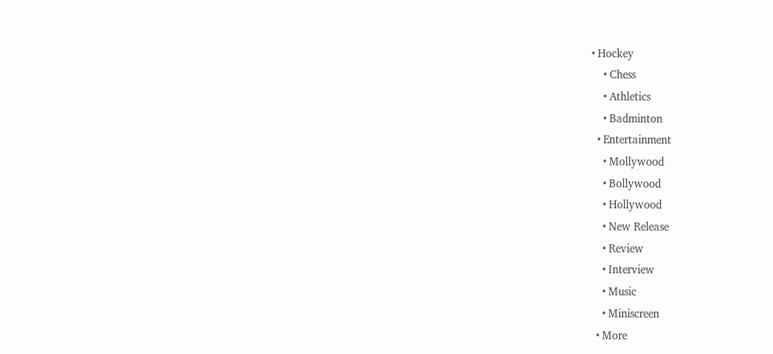• Hockey
    • Chess
    • Athletics
    • Badminton
  • Entertainment
    • Mollywood
    • Bollywood
    • Hollywood
    • New Release
    • Review
    • Interview
    • Music
    • Miniscreen
  • More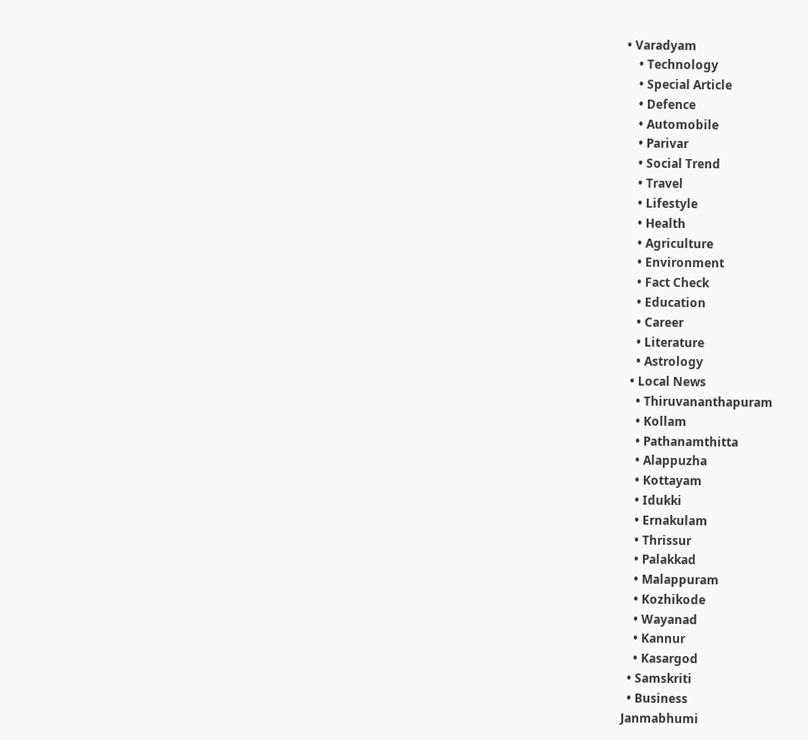• Varadyam
    • Technology
    • Special Article
    • Defence
    • Automobile
    • Parivar
    • Social Trend
    • Travel
    • Lifestyle
    • Health
    • Agriculture
    • Environment
    • Fact Check
    • Education
    • Career
    • Literature
    • Astrology
  • Local News
    • Thiruvananthapuram
    • Kollam
    • Pathanamthitta
    • Alappuzha
    • Kottayam
    • Idukki
    • Ernakulam
    • Thrissur
    • Palakkad
    • Malappuram
    • Kozhikode
    • Wayanad
    • Kannur
    • Kasargod
  • Samskriti
  • Business
Janmabhumi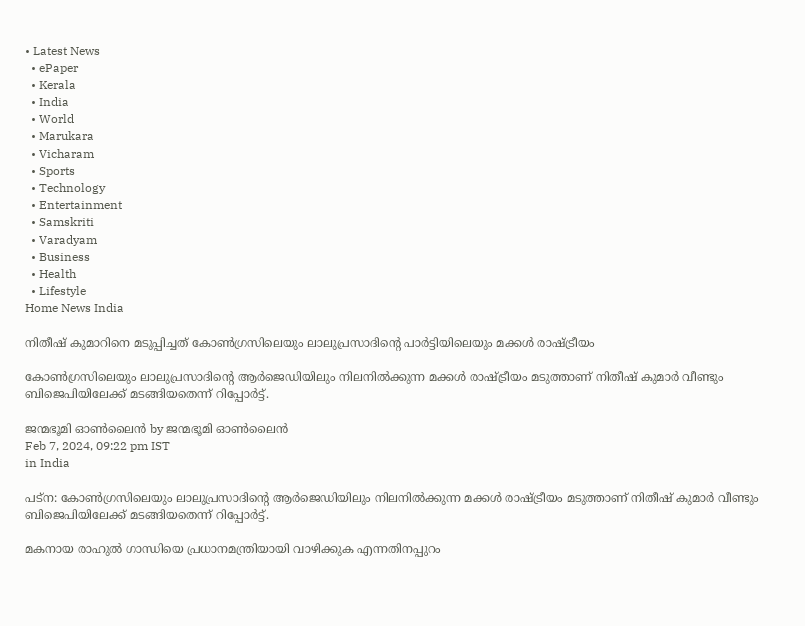• Latest News
  • ePaper
  • Kerala
  • India
  • World
  • Marukara
  • Vicharam
  • Sports
  • Technology
  • Entertainment
  • Samskriti
  • Varadyam
  • Business
  • Health
  • Lifestyle
Home News India

നിതീഷ് കുമാറിനെ മടുപ്പിച്ചത് കോണ്‍ഗ്രസിലെയും ലാലുപ്രസാദിന്റെ പാര്‍ട്ടിയിലെയും മക്കള്‍ രാഷ്‌ട്രീയം

കോണ്‍ഗ്രസിലെയും ലാലുപ്രസാദിന്റെ ആര്‍ജെഡിയിലും നിലനില്‍ക്കുന്ന മക്കള്‍ രാഷ്‌ട്രീയം മടുത്താണ് നിതീഷ് കുമാര്‍ വീണ്ടും ബിജെപിയിലേക്ക് മടങ്ങിയതെന്ന് റിപ്പോര്‍ട്ട്.

ജന്മഭൂമി ഓണ്‍ലൈന്‍ by ജന്മഭൂമി ഓണ്‍ലൈന്‍
Feb 7, 2024, 09:22 pm IST
in India

പട്ന: കോണ്‍ഗ്രസിലെയും ലാലുപ്രസാദിന്റെ ആര്‍ജെഡിയിലും നിലനില്‍ക്കുന്ന മക്കള്‍ രാഷ്‌ട്രീയം മടുത്താണ് നിതീഷ് കുമാര്‍ വീണ്ടും ബിജെപിയിലേക്ക് മടങ്ങിയതെന്ന് റിപ്പോര്‍ട്ട്.

മകനായ രാഹുല്‍ ഗാന്ധിയെ പ്രധാനമന്ത്രിയായി വാഴിക്കുക എന്നതിനപ്പുറം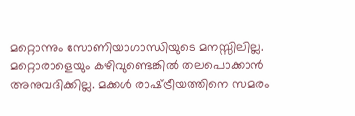മറ്റൊന്നും സോണിയാഗാന്ധിയുടെ മനസ്സിലില്ല. മറ്റൊരാളെയും കഴിവുണ്ടെങ്കില്‍ തലപൊക്കാന്‍ അനുവദിക്കില്ല. മക്കള്‍ രാഷ്‌ട്രീയത്തിനെ സമരം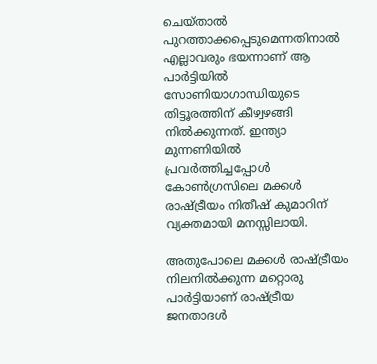ചെയ്താല്‍ പുറത്താക്കപ്പെടുമെന്നതിനാല്‍ എല്ലാവരും ഭയന്നാണ് ആ പാര്‍ട്ടിയില്‍ സോണിയാഗാന്ധിയുടെ തിട്ടൂരത്തിന് കീഴ്വഴങ്ങി നില്‍ക്കുന്നത്. ഇന്ത്യാ മുന്നണിയില്‍ പ്രവര്‍ത്തിച്ചപ്പോള്‍ കോണ്‍ഗ്രസിലെ മക്കള്‍ രാഷ്‌ട്രീയം നിതീഷ് കുമാറിന് വ്യക്തമായി മനസ്സിലായി.

അതുപോലെ മക്കള്‍ രാഷ്‌ട്രീയം നിലനില്‍ക്കുന്ന മറ്റൊരു പാര്‍ട്ടിയാണ് രാഷ്‌ട്രീയ ജനതാദള്‍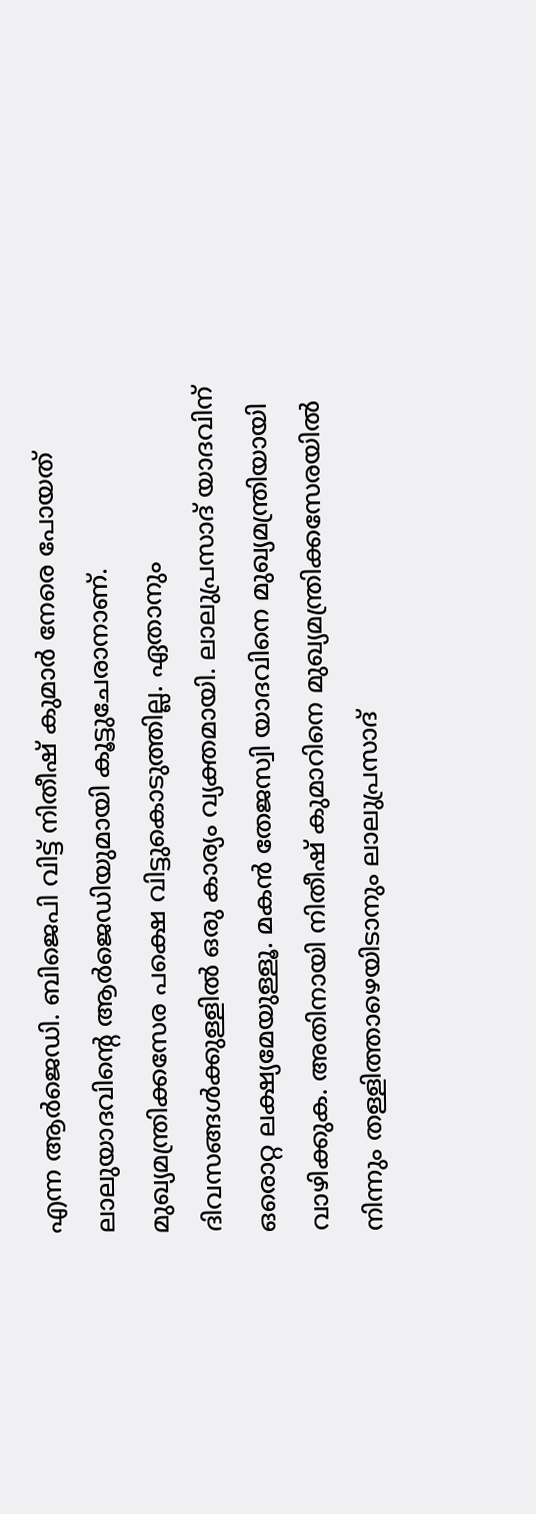എന്ന ആര്‍ജെഡി. ബിജെപി വിട്ട് നിതീഷ് കുമാര്‍ നേരെ പോയത് ലാലുയാദവിന്റെ ആര്‍ജെഡിയുമായി കൂട്ടുചേരാനാണ്. മുഖ്യമന്ത്രിക്കസേര പക്ഷെ വിട്ടുകൊടുത്തില്ല. ഏതാനും ദിവസങ്ങള്‍ക്കുള്ളില്‍ ഒരു കാര്യം വ്യക്തമായി. ലാലുപ്രസാദ് യാദവിന് ഒരൊറ്റ ലക്ഷ്യമേയുള്ളൂ. മകന്‍ തേജസ്വി യാദവിനെ മുഖ്യമന്ത്രിയായി വാഴിക്കുക. അതിനായി നിതീഷ് കുമാറിനെ മുഖ്യമന്ത്രിക്കസേരയില്‍ നിന്നും തള്ളിത്താഴെയിടാനും ലാലുപ്രസാദ്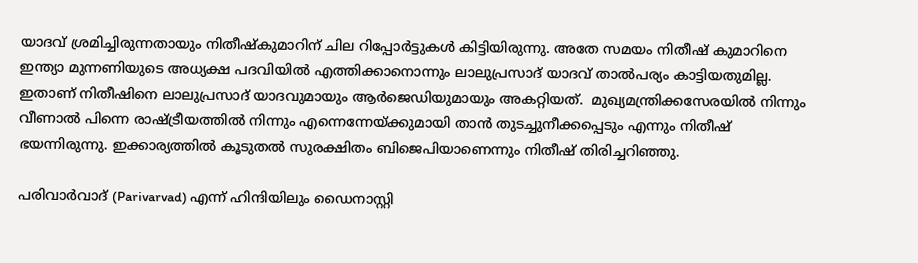യാദവ് ശ്രമിച്ചിരുന്നതായും നിതീഷ്കുമാറിന് ചില റിപ്പോര്‍ട്ടുകള്‍ കിട്ടിയിരുന്നു. അതേ സമയം നിതീഷ് കുമാറിനെ ഇന്ത്യാ മുന്നണിയുടെ അധ്യക്ഷ പദവിയില്‍ എത്തിക്കാനൊന്നും ലാലുപ്രസാദ് യാദവ് താല്‍പര്യം കാട്ടിയതുമില്ല. ഇതാണ് നിതീഷിനെ ലാലുപ്രസാദ് യാദവുമായും ആര്‍ജെഡിയുമായും അകറ്റിയത്.  മുഖ്യമന്ത്രിക്കസേരയില്‍ നിന്നും വീണാല്‍ പിന്നെ രാഷ്‌ട്രീയത്തില്‍ നിന്നും എന്നെന്നേയ്‌ക്കുമായി താന്‍ തുടച്ചുനീക്കപ്പെടും എന്നും നിതീഷ് ഭയന്നിരുന്നു. ഇക്കാര്യത്തില്‍ കൂടുതല്‍ സുരക്ഷിതം ബിജെപിയാണെന്നും നിതീഷ് തിരിച്ചറിഞ്ഞു.

പരിവാര്‍വാദ് (Parivarvad) എന്ന് ഹിന്ദിയിലും ഡൈനാസ്റ്റി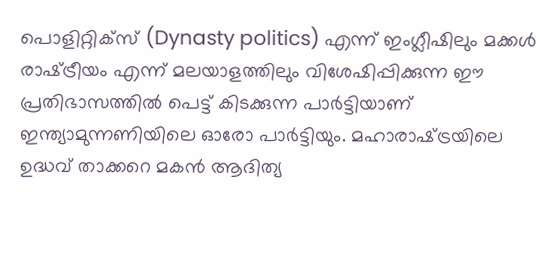പൊളിറ്റിക്സ് (Dynasty politics) എന്ന് ഇംഗ്ലീഷിലും മക്കള്‍ രാഷ്‌ട്രീയം എന്ന് മലയാളത്തിലും വിശേഷിപ്പിക്കുന്ന ഈ പ്രതിഭാസത്തില്‍ പെട്ട് കിടക്കുന്ന പാര്‍ട്ടിയാണ് ഇന്ത്യാമുന്നണിയിലെ ഓരോ പാര്‍ട്ടിയും. മഹാരാഷ്‌ട്രയിലെ ഉദ്ധവ് താക്കറെ മകന്‍ ആദിത്യ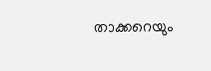താക്കറെയും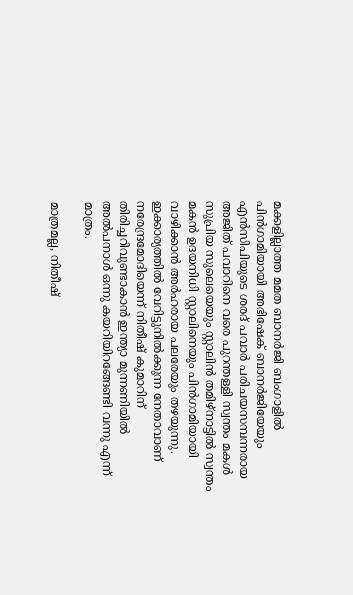മക്കളില്ലാത്ത മമത ബാനര്‍ജി ബംഗാളില്‍ പിന്‍ഗാമിയായി അഭിഷേക് ബാനര്‍ജിയേയും എന്‍സിപിയുടെ ശരദ് പവാര്‍ പരിചയസമ്പന്നരായ അജിത് പവാറിനെ വരെ പുറന്തള്ളി സ്വന്തം മകള്‍ സുപ്രിയ സുലെയെയും സ്റ്റാലിന്‍ തമിഴ്നാട്ടില്‍ സ്വന്തം മകന്‍ ഉദയനിധി സ്റ്റാലിനെയും പിന്‍ഗാമിയായി വാഴിക്കാന്‍ അര്‍ഹരായ പലരേയും തഴയുന്നു. ഇക്കാര്യത്തില്‍ വേറിട്ടുനില്‍ക്കുന്ന നേതാവാണ് നരേന്ദ്രമോദിയെന്ന് നിതീഷ് കുമാറിന് തിരിച്ചറിവുണ്ടാകാന്‍ ഇന്ത്യാ മുന്നണിയില്‍ അല്‍പനാള്‍ ഒന്നു കയറിയിറങ്ങേണ്ടി വന്നു എന്ന് മാത്രം.

മാത്രമല്ല, നിതീഷ്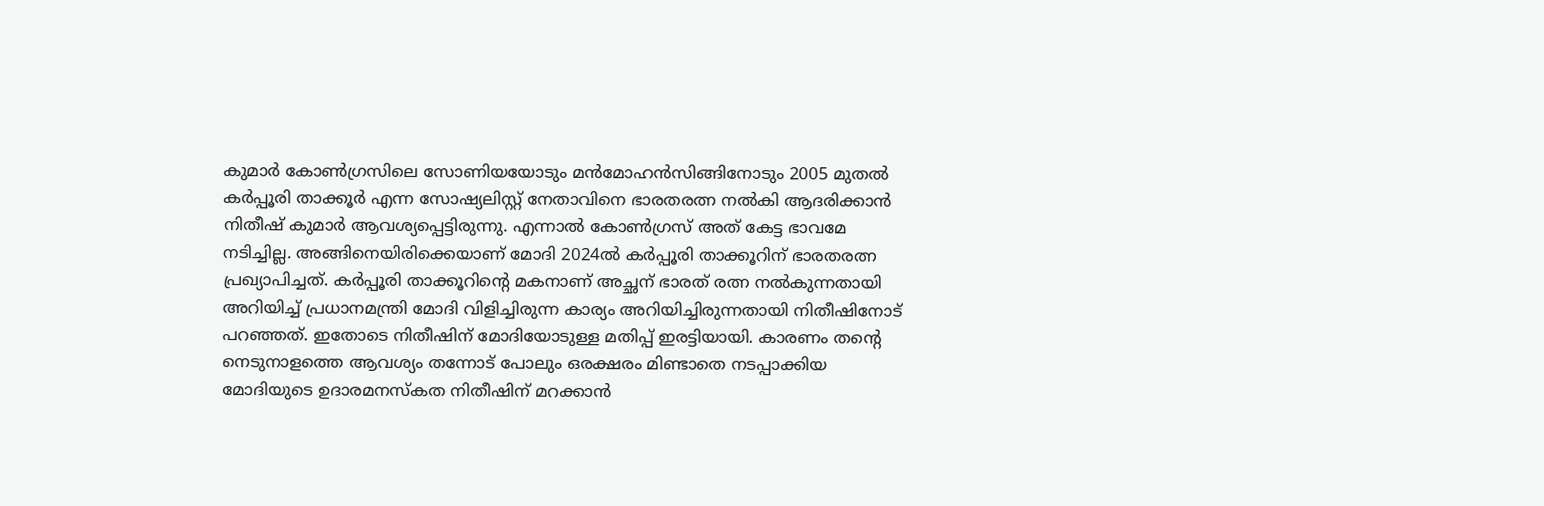കുമാര്‍ കോണ്‍ഗ്രസിലെ സോണിയയോടും മന്‍മോഹന്‍സിങ്ങിനോടും 2005 മുതല്‍ കര്‍പ്പൂരി താക്കൂര്‍ എന്ന സോഷ്യലിസ്റ്റ് നേതാവിനെ ഭാരതരത്ന നല്‍കി ആദരിക്കാന്‍ നിതീഷ് കുമാര്‍ ആവശ്യപ്പെട്ടിരുന്നു. എന്നാല്‍ കോണ്‍ഗ്രസ് അത് കേട്ട ഭാവമേ നടിച്ചില്ല. അങ്ങിനെയിരിക്കെയാണ് മോദി 2024ല്‍ കര്‍പ്പൂരി താക്കൂറിന് ഭാരതരത്ന പ്രഖ്യാപിച്ചത്. കര്‍പ്പൂരി താക്കൂറിന്റെ മകനാണ് അച്ഛന് ഭാരത് രത്ന നല്‍കുന്നതായി അറിയിച്ച് പ്രധാനമന്ത്രി മോദി വിളിച്ചിരുന്ന കാര്യം അറിയിച്ചിരുന്നതായി നിതീഷിനോട് പറഞ്ഞത്. ഇതോടെ നിതീഷിന് മോദിയോടുള്ള മതിപ്പ് ഇരട്ടിയായി. കാരണം തന്റെ നെടുനാളത്തെ ആവശ്യം തന്നോട് പോലും ഒരക്ഷരം മിണ്ടാതെ നടപ്പാക്കിയ മോദിയുടെ ഉദാരമനസ്കത നിതീഷിന് മറക്കാന്‍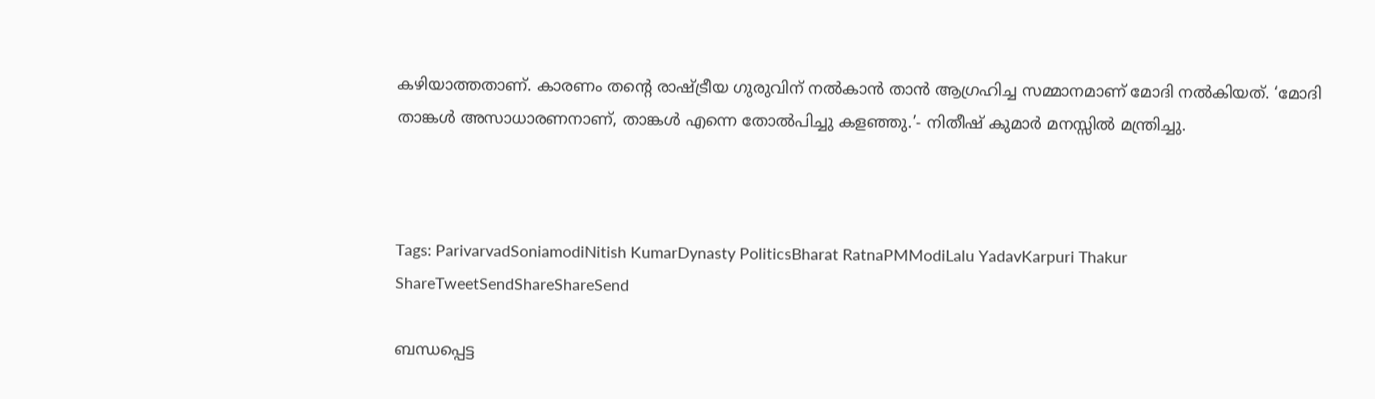കഴിയാത്തതാണ്. കാരണം തന്റെ രാഷ്‌ട്രീയ ഗുരുവിന് നല്‍കാന്‍ താന്‍ ആഗ്രഹിച്ച സമ്മാനമാണ് മോദി നല്‍കിയത്. ‘മോദി താങ്കള്‍ അസാധാരണനാണ്, താങ്കള്‍ എന്നെ തോല്‍പിച്ചു കളഞ്ഞു.’- നിതീഷ് കുമാര്‍ മനസ്സില്‍ മന്ത്രിച്ചു.



Tags: ParivarvadSoniamodiNitish KumarDynasty PoliticsBharat RatnaPMModiLalu YadavKarpuri Thakur
ShareTweetSendShareShareSend

ബന്ധപ്പെട്ട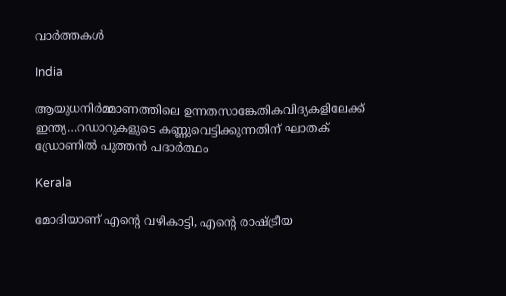വാര്‍ത്തകള്‍

India

ആയുധനിര്‍മ്മാണത്തിലെ ഉന്നതസാങ്കേതികവിദ്യകളിലേക്ക് ഇന്ത്യ…റഡാറുകളുടെ കണ്ണുവെട്ടിക്കുന്നതിന് ഘാതക് ഡ്രോണില്‍ പുത്തന്‍ പദാര്‍ത്ഥം

Kerala

മോദിയാണ് എന്റെ വഴികാട്ടി, എന്റെ രാഷ്‌ട്രീയ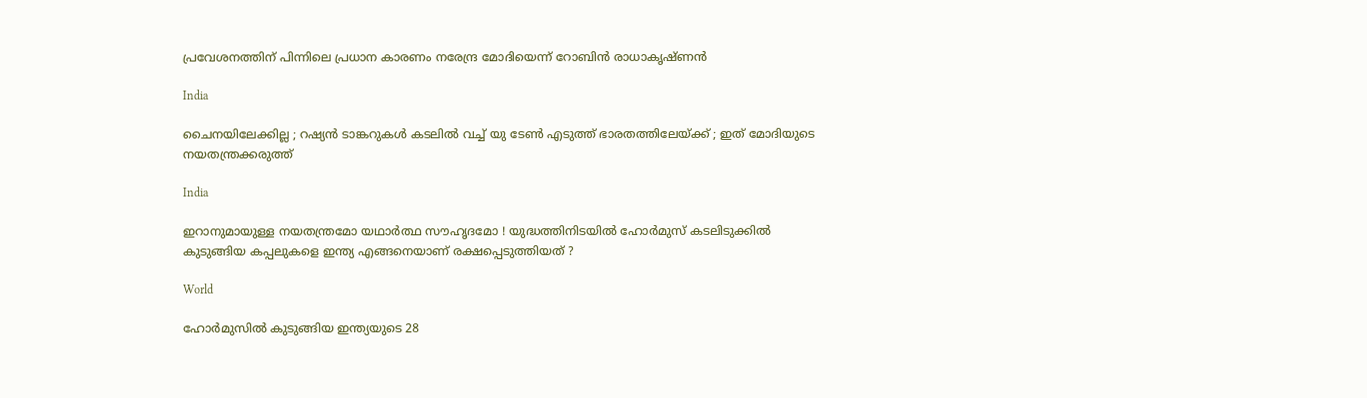പ്രവേശനത്തിന് പിന്നിലെ പ്രധാന കാരണം നരേന്ദ്ര മോദിയെന്ന് റോബിൻ രാധാകൃഷ്ണന്‍

India

ചൈനയിലേക്കില്ല ; റഷ്യൻ ടാങ്കറുകൾ കടലിൽ വച്ച് യു ടേൺ എടുത്ത് ഭാരതത്തിലേയ്‌ക്ക് ; ഇത് മോദിയുടെ നയതന്ത്രക്കരുത്ത്

India

ഇറാനുമായുള്ള നയതന്ത്രമോ യഥാർത്ഥ സൗഹൃദമോ ! യുദ്ധത്തിനിടയിൽ ഹോർമുസ് കടലിടുക്കിൽ കുടുങ്ങിയ കപ്പലുകളെ ഇന്ത്യ എങ്ങനെയാണ് രക്ഷപ്പെടുത്തിയത് ?

World

ഹോര്‍മുസില്‍ കുടുങ്ങിയ ഇന്ത്യയുടെ 28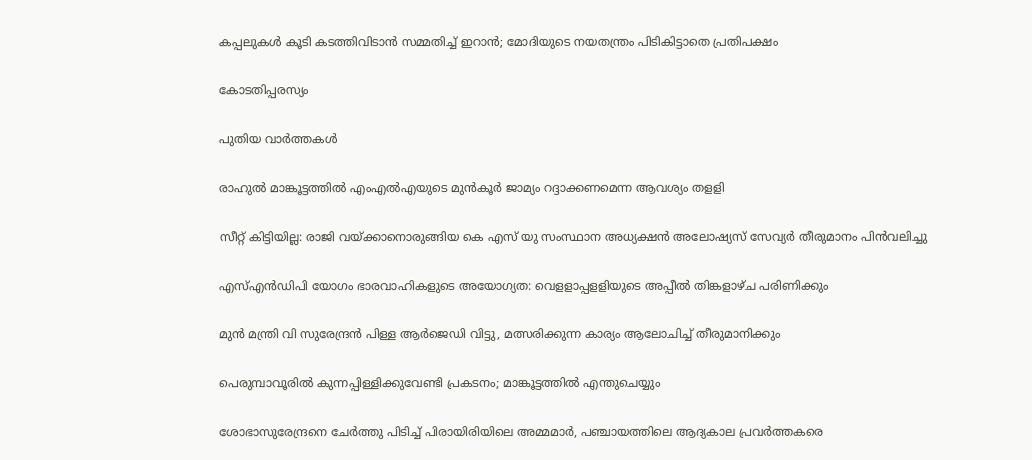കപ്പലുകള്‍ കൂടി കടത്തിവിടാന്‍ സമ്മതിച്ച് ഇറാന്‍; മോദിയുടെ നയതന്ത്രം പിടികിട്ടാതെ പ്രതിപക്ഷം

കോടതിപ്പരസ്യം

പുതിയ വാര്‍ത്തകള്‍

രാഹുല്‍ മാങ്കൂട്ടത്തില്‍ എംഎല്‍എയുടെ മുന്‍കൂര്‍ ജാമ്യം റദ്ദാക്കണമെന്ന ആവശ്യം തളളി

സീറ്റ് കിട്ടിയില്ല: രാജി വയ്‌ക്കാനൊരുങ്ങിയ കെ എസ് യു സംസ്ഥാന അധ്യക്ഷന്‍ അലോഷ്യസ് സേവ്യര്‍ തീരുമാനം പിന്‍വലിച്ചു

എസ്എന്‍ഡിപി യോഗം ഭാരവാഹികളുടെ അയോഗ്യത: വെളളാപ്പളളിയുടെ അപ്പീല്‍ തിങ്കളാഴ്ച പരിണിക്കും

മുന്‍ മന്ത്രി വി സുരേന്ദ്രന്‍ പിള്ള ആര്‍ജെഡി വിട്ടു, മത്സരിക്കുന്ന കാര്യം ആലോചിച്ച് തീരുമാനിക്കും

പെരുമ്പാവൂരിൽ കുന്നപ്പിള്ളിക്കുവേണ്ടി പ്രകടനം; മാങ്കൂട്ടത്തിൽ എന്തുചെയ്യും

ശോഭാസുരേന്ദ്രനെ ചേര്‍ത്തു പിടിച്ച് പിരായിരിയിലെ അമ്മമാര്‍, പഞ്ചായത്തിലെ ആദ്യകാല പ്രവര്‍ത്തകരെ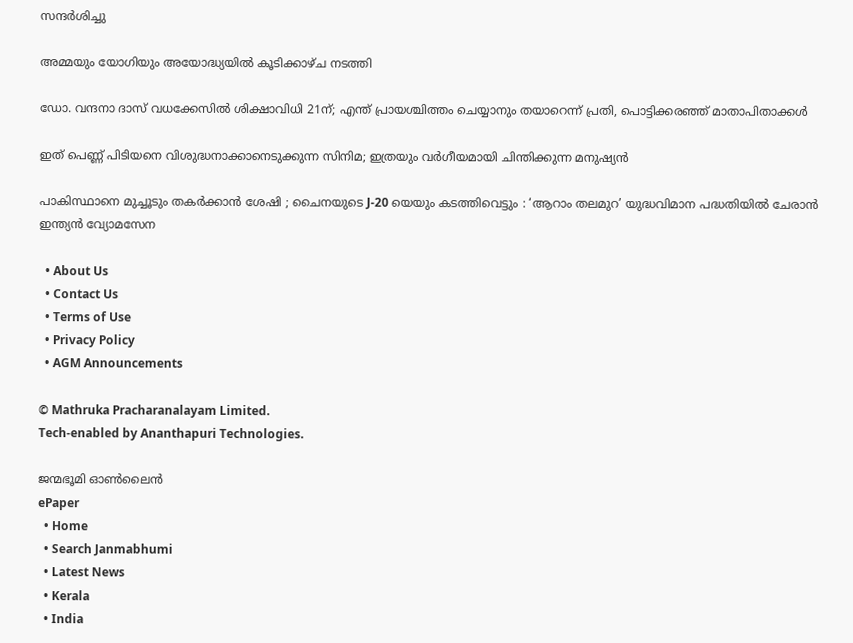സന്ദര്‍ശിച്ചു

അമ്മയും യോഗിയും അയോദ്ധ്യയിൽ കൂടിക്കാഴ്ച നടത്തി

ഡോ. വന്ദനാ ദാസ് വധക്കേസിൽ ശിക്ഷാവിധി 21ന്; എന്ത് പ്രായശ്ചിത്തം ചെയ്യാനും തയാറെന്ന് പ്രതി, പൊട്ടിക്കരഞ്ഞ് മാതാപിതാക്കൾ

ഇത് പെണ്ണ് പിടിയനെ വിശുദ്ധനാക്കാനെടുക്കുന്ന സിനിമ; ഇത്രയും വർഗീയമായി ചിന്തിക്കുന്ന മനുഷ്യൻ

പാകിസ്ഥാനെ മുച്ചൂടും തകർക്കാൻ ശേഷി ; ചൈനയുടെ J-20 യെയും കടത്തിവെട്ടും : ‘ആറാം തലമുറ’ യുദ്ധവിമാന പദ്ധതിയിൽ ചേരാൻ ഇന്ത്യൻ വ്യോമസേന

  • About Us
  • Contact Us
  • Terms of Use
  • Privacy Policy
  • AGM Announcements

© Mathruka Pracharanalayam Limited.
Tech-enabled by Ananthapuri Technologies.

ജന്മഭൂമി ഓണ്‍ലൈന്‍
ePaper
  • Home
  • Search Janmabhumi
  • Latest News
  • Kerala
  • India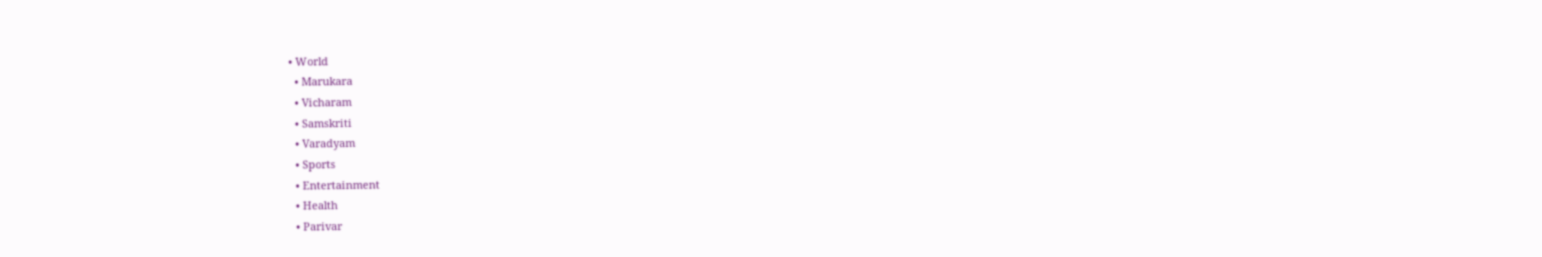• World
  • Marukara
  • Vicharam
  • Samskriti
  • Varadyam
  • Sports
  • Entertainment
  • Health
  • Parivar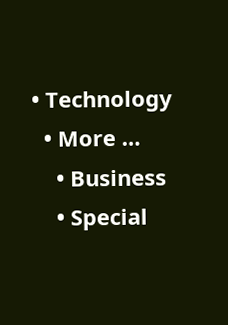• Technology
  • More …
    • Business
    • Special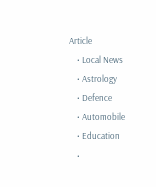Article
    • Local News
    • Astrology
    • Defence
    • Automobile
    • Education
    •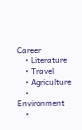Career
    • Literature
    • Travel
    • Agriculture
    • Environment
    •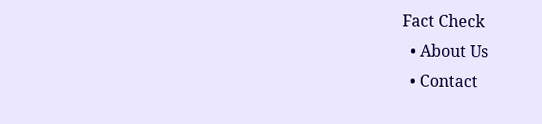Fact Check
  • About Us
  • Contact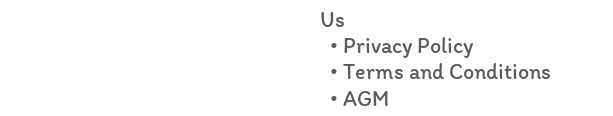Us
  • Privacy Policy
  • Terms and Conditions
  • AGM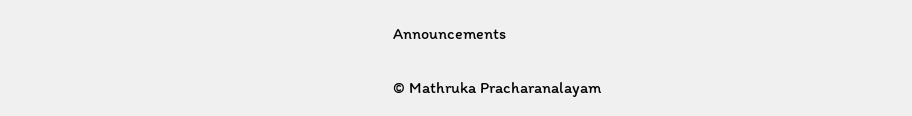Announcements

© Mathruka Pracharanalayam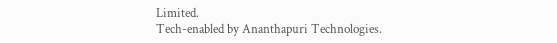Limited.
Tech-enabled by Ananthapuri Technologies.